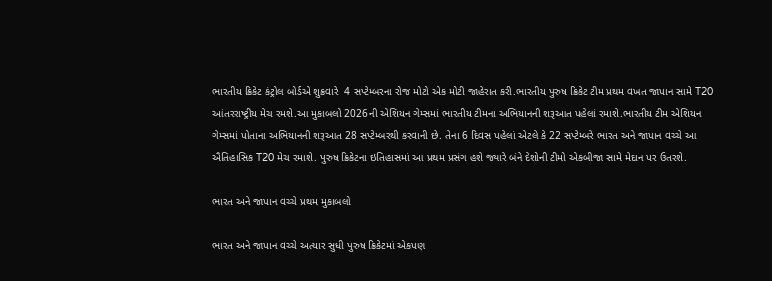ભારતીય ક્રિકેટ કંટ્રોલ બોર્ડએ શુક્રવારે  4 સપ્ટેમ્બરના રોજ મોટો એક મોટી જાહેરાત કરી.ભારતીય પુરુષ ક્રિકેટ ટીમ પ્રથમ વખત જાપાન સામે T20 આંતરરાષ્ટ્રીય મેચ રમશે.આ મુકાબલો 2026ની એશિયન ગેમ્સમાં ભારતીય ટીમના અભિયાનની શરૂઆત પહેલાં રમાશે.ભારતીય ટીમ એશિયન ગેમ્સમાં પોતાના અભિયાનની શરૂઆત 28 સપ્ટેમ્બરથી કરવાની છે. તેના 6 દિવસ પહેલાં એટલે કે 22 સપ્ટેમ્બરે ભારત અને જાપાન વચ્ચે આ ઐતિહાસિક T20 મેચ રમાશે. પુરુષ ક્રિકેટના ઇતિહાસમાં આ પ્રથમ પ્રસંગ હશે જ્યારે બંને દેશોની ટીમો એકબીજા સામે મેદાન પર ઉતરશે.

ભારત અને જાપાન વચ્ચે પ્રથમ મુકાબલો

ભારત અને જાપાન વચ્ચે અત્યાર સુધી પુરુષ ક્રિકેટમાં એકપણ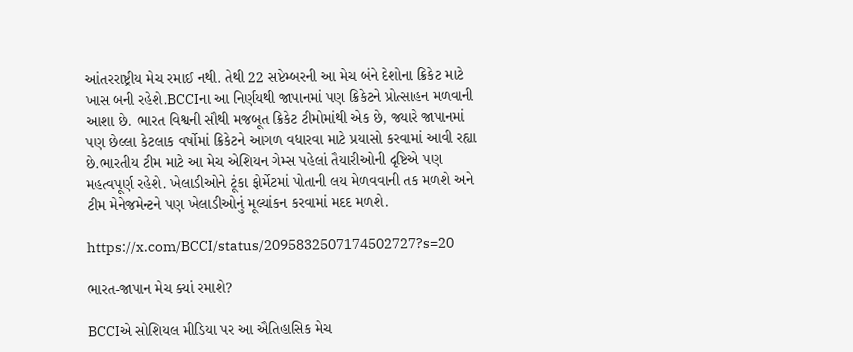આંતરરાષ્ટ્રીય મેચ રમાઈ નથી. તેથી 22 સપ્ટેમ્બરની આ મેચ બંને દેશોના ક્રિકેટ માટે ખાસ બની રહેશે.BCCIના આ નિર્ણયથી જાપાનમાં પણ ક્રિકેટને પ્રોત્સાહન મળવાની આશા છે. ભારત વિશ્વની સૌથી મજબૂત ક્રિકેટ ટીમોમાંથી એક છે, જ્યારે જાપાનમાં પણ છેલ્લા કેટલાક વર્ષોમાં ક્રિકેટને આગળ વધારવા માટે પ્રયાસો કરવામાં આવી રહ્યા છે.ભારતીય ટીમ માટે આ મેચ એશિયન ગેમ્સ પહેલાં તૈયારીઓની દૃષ્ટિએ પણ મહત્વપૂર્ણ રહેશે. ખેલાડીઓને ટૂંકા ફોર્મેટમાં પોતાની લય મેળવવાની તક મળશે અને ટીમ મેનેજમેન્ટને પણ ખેલાડીઓનું મૂલ્યાંકન કરવામાં મદદ મળશે.

https://x.com/BCCI/status/2095832507174502727?s=20

ભારત-જાપાન મેચ ક્યાં રમાશે?

BCCIએ સોશિયલ મીડિયા પર આ ઐતિહાસિક મેચ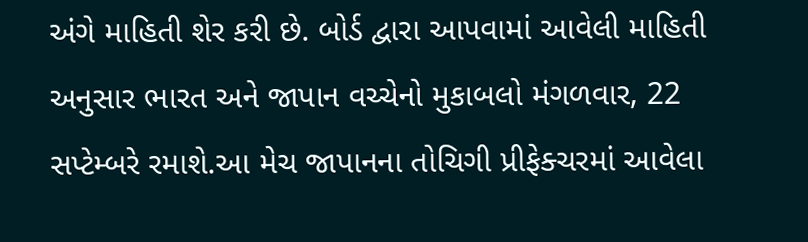અંગે માહિતી શેર કરી છે. બોર્ડ દ્વારા આપવામાં આવેલી માહિતી અનુસાર ભારત અને જાપાન વચ્ચેનો મુકાબલો મંગળવાર, 22 સપ્ટેમ્બરે રમાશે.આ મેચ જાપાનના તોચિગી પ્રીફેક્ચરમાં આવેલા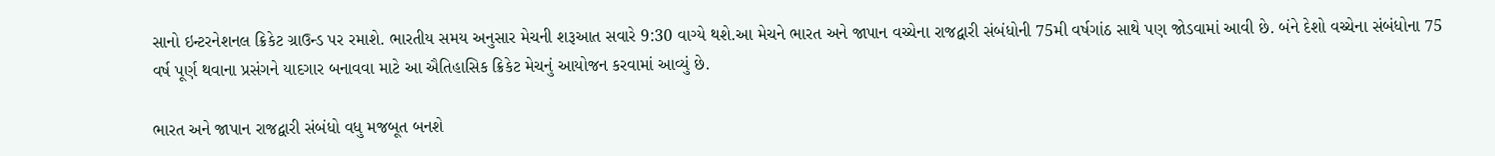સાનો ઇન્ટરનેશનલ ક્રિકેટ ગ્રાઉન્ડ પર રમાશે. ભારતીય સમય અનુસાર મેચની શરૂઆત સવારે 9:30 વાગ્યે થશે.આ મેચને ભારત અને જાપાન વચ્ચેના રાજદ્વારી સંબંધોની 75મી વર્ષગાંઠ સાથે પણ જોડવામાં આવી છે. બંને દેશો વચ્ચેના સંબંધોના 75 વર્ષ પૂર્ણ થવાના પ્રસંગને યાદગાર બનાવવા માટે આ ઐતિહાસિક ક્રિકેટ મેચનું આયોજન કરવામાં આવ્યું છે.

ભારત અને જાપાન રાજદ્વારી સંબંધો વધુ મજબૂત બનશે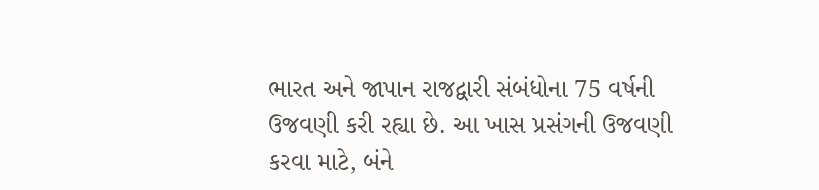ભારત અને જાપાન રાજદ્વારી સંબંધોના 75 વર્ષની ઉજવણી કરી રહ્યા છે. આ ખાસ પ્રસંગની ઉજવણી કરવા માટે, બંને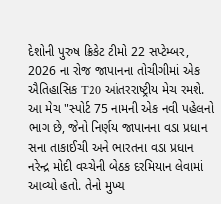દેશોની પુરુષ ક્રિકેટ ટીમો 22 સપ્ટેમ્બર, 2026 ના રોજ જાપાનના તોચીગીમાં એક ઐતિહાસિક T20 આંતરરાષ્ટ્રીય મેચ રમશે. આ મેચ "સ્પોર્ટ 75 નામની એક નવી પહેલનો ભાગ છે, જેનો નિર્ણય જાપાનના વડા પ્રધાન સના તાકાઈચી અને ભારતના વડા પ્રધાન નરેન્દ્ર મોદી વચ્ચેની બેઠક દરમિયાન લેવામાં આવ્યો હતો. તેનો મુખ્ય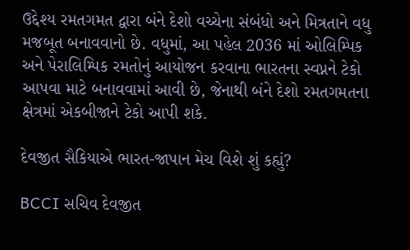ઉદ્દેશ્ય રમતગમત દ્વારા બંને દેશો વચ્ચેના સંબંધો અને મિત્રતાને વધુ મજબૂત બનાવવાનો છે. વધુમાં, આ પહેલ 2036 માં ઓલિમ્પિક અને પેરાલિમ્પિક રમતોનું આયોજન કરવાના ભારતના સ્વપ્નને ટેકો આપવા માટે બનાવવામાં આવી છે, જેનાથી બંને દેશો રમતગમતના ક્ષેત્રમાં એકબીજાને ટેકો આપી શકે.

દેવજીત સૈકિયાએ ભારત-જાપાન મેચ વિશે શું કહ્યું?

BCCI સચિવ દેવજીત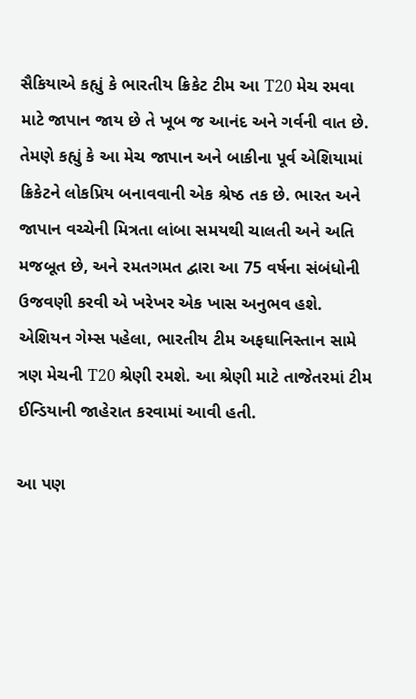સૈકિયાએ કહ્યું કે ભારતીય ક્રિકેટ ટીમ આ T20 મેચ રમવા માટે જાપાન જાય છે તે ખૂબ જ આનંદ અને ગર્વની વાત છે. તેમણે કહ્યું કે આ મેચ જાપાન અને બાકીના પૂર્વ એશિયામાં ક્રિકેટને લોકપ્રિય બનાવવાની એક શ્રેષ્ઠ તક છે. ભારત અને જાપાન વચ્ચેની મિત્રતા લાંબા સમયથી ચાલતી અને અતિ મજબૂત છે, અને રમતગમત દ્વારા આ 75 વર્ષના સંબંધોની ઉજવણી કરવી એ ખરેખર એક ખાસ અનુભવ હશે. એશિયન ગેમ્સ પહેલા, ભારતીય ટીમ અફઘાનિસ્તાન સામે ત્રણ મેચની T20 શ્રેણી રમશે. આ શ્રેણી માટે તાજેતરમાં ટીમ ઈન્ડિયાની જાહેરાત કરવામાં આવી હતી.

આ પણ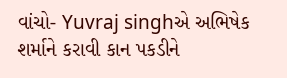વાંચો- Yuvraj singhએ અભિષેક શર્માને કરાવી કાન પકડીને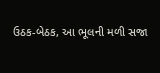ઉઠક-બેઠક, આ ભૂલની મળી સજા